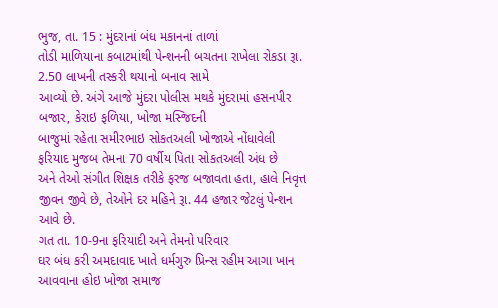ભુજ, તા. 15 : મુંદરાનાં બંધ મકાનનાં તાળાં
તોડી માળિયાના કબાટમાંથી પેન્શનની બચતના રાખેલા રોકડા રૂા. 2.50 લાખની તસ્કરી થયાનો બનાવ સામે
આવ્યો છે. અંગે આજે મુંદરા પોલીસ મથકે મુંદરામાં હસનપીર બજાર, કેરાઇ ફળિયા, ખોજા મસ્જિદની
બાજુમાં રહેતા સમીરભાઇ સોકતઅલી ખોજાએ નોંધાવેલી ફરિયાદ મુજબ તેમના 70 વર્ષીય પિતા સોકતઅલી અંધ છે
અને તેઓ સંગીત શિક્ષક તરીકે ફરજ બજાવતા હતા, હાલે નિવૃત્ત જીવન જીવે છે, તેઓને દર મહિને રૂા. 44 હજાર જેટલું પેન્શન આવે છે.
ગત તા. 10-9ના ફરિયાદી અને તેમનો પરિવાર
ઘર બંધ કરી અમદાવાદ ખાતે ધર્મગુરુ પ્રિન્સ રહીમ આગા ખાન આવવાના હોઇ ખોજા સમાજ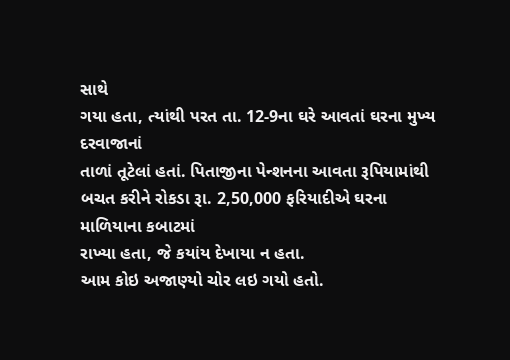સાથે
ગયા હતા, ત્યાંથી પરત તા. 12-9ના ઘરે આવતાં ઘરના મુખ્ય દરવાજાનાં
તાળાં તૂટેલાં હતાં. પિતાજીના પેન્શનના આવતા રૂપિયામાંથી બચત કરીને રોકડા રૂા. 2,50,000 ફરિયાદીએ ઘરના માળિયાના કબાટમાં
રાખ્યા હતા, જે કયાંય દેખાયા ન હતા.
આમ કોઇ અજાણ્યો ચોર લઇ ગયો હતો.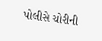પોલીસે ચોરીની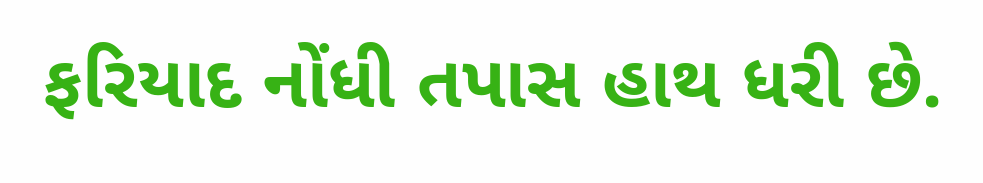ફરિયાદ નોંધી તપાસ હાથ ધરી છે.